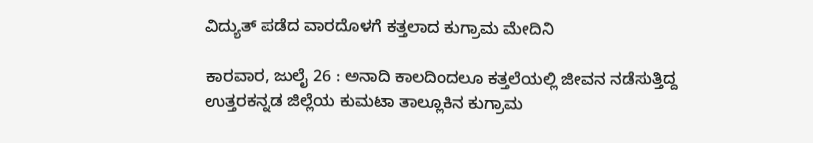ವಿದ್ಯುತ್ ಪಡೆದ ವಾರದೊಳಗೆ ಕತ್ತಲಾದ ಕುಗ್ರಾಮ ಮೇದಿನಿ

ಕಾರವಾರ, ಜುಲೈ 26 : ಅನಾದಿ ಕಾಲದಿಂದಲೂ ಕತ್ತಲೆಯಲ್ಲಿ ಜೀವನ ನಡೆಸುತ್ತಿದ್ದ ಉತ್ತರಕನ್ನಡ ಜಿಲ್ಲೆಯ ಕುಮಟಾ ತಾಲ್ಲೂಕಿನ ಕುಗ್ರಾಮ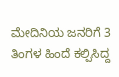ಮೇದಿನಿಯ ಜನರಿಗೆ 3 ತಿಂಗಳ ಹಿಂದೆ ಕಲ್ಪಿಸಿದ್ದ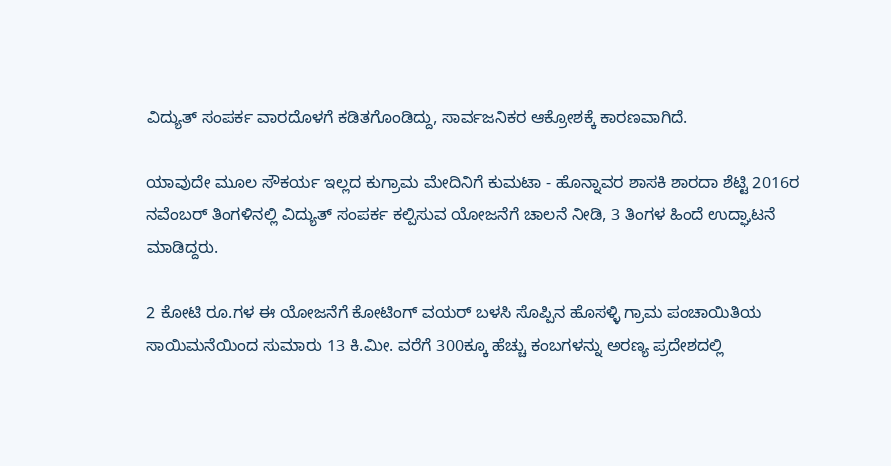ವಿದ್ಯುತ್ ಸಂಪರ್ಕ ವಾರದೊಳಗೆ ಕಡಿತಗೊಂಡಿದ್ದು, ಸಾರ್ವಜನಿಕರ ಆಕ್ರೋಶಕ್ಕೆ ಕಾರಣವಾಗಿದೆ.

ಯಾವುದೇ ಮೂಲ ಸೌಕರ್ಯ ಇಲ್ಲದ ಕುಗ್ರಾಮ ಮೇದಿನಿಗೆ ಕುಮಟಾ - ಹೊನ್ನಾವರ ಶಾಸಕಿ ಶಾರದಾ ಶೆಟ್ಟಿ 2016ರ ನವೆಂಬರ್ ತಿಂಗಳಿನಲ್ಲಿ ವಿದ್ಯುತ್ ಸಂಪರ್ಕ ಕಲ್ಪಿಸುವ ಯೋಜನೆಗೆ ಚಾಲನೆ ನೀಡಿ, 3 ತಿಂಗಳ ಹಿಂದೆ ಉದ್ಘಾಟನೆ ಮಾಡಿದ್ದರು.

2 ಕೋಟಿ ರೂ.ಗಳ ಈ ಯೋಜನೆಗೆ ಕೋಟಿಂಗ್ ವಯರ್ ಬಳಸಿ ಸೊಪ್ಪಿನ ಹೊಸಳ್ಳಿ ಗ್ರಾಮ ಪಂಚಾಯಿತಿಯ ಸಾಯಿಮನೆಯಿಂದ ಸುಮಾರು 13 ಕಿ.ಮೀ. ವರೆಗೆ 300ಕ್ಕೂ ಹೆಚ್ಚು ಕಂಬಗಳನ್ನು ಅರಣ್ಯ ಪ್ರದೇಶದಲ್ಲಿ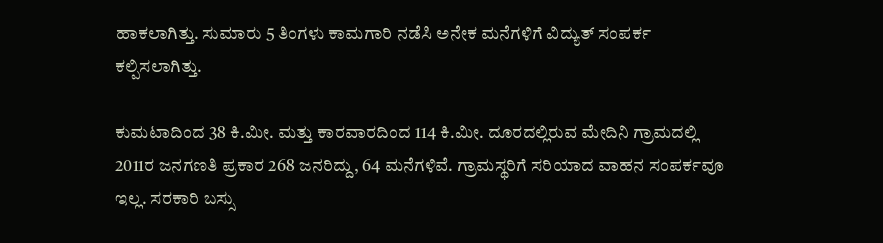ಹಾಕಲಾಗಿತ್ತು. ಸುಮಾರು 5 ತಿಂಗಳು ಕಾಮಗಾರಿ ನಡೆಸಿ ಅನೇಕ ಮನೆಗಳಿಗೆ ವಿದ್ಯುತ್ ಸಂಪರ್ಕ ಕಲ್ಪಿಸಲಾಗಿತ್ತು.

ಕುಮಟಾದಿಂದ 38 ಕಿ.ಮೀ. ಮತ್ತು ಕಾರವಾರದಿಂದ 114 ಕಿ.ಮೀ. ದೂರದಲ್ಲಿರುವ ಮೇದಿನಿ ಗ್ರಾಮದಲ್ಲಿ 2011ರ ಜನಗಣತಿ ಪ್ರಕಾರ 268 ಜನರಿದ್ದು, 64 ಮನೆಗಳಿವೆ. ಗ್ರಾಮಸ್ಥರಿಗೆ ಸರಿಯಾದ ವಾಹನ ಸಂಪರ್ಕವೂ ಇಲ್ಲ. ಸರಕಾರಿ ಬಸ್ಸು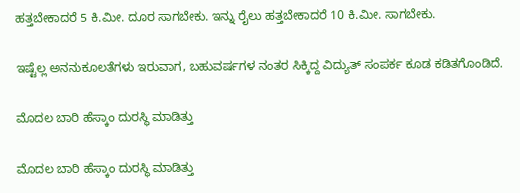ಹತ್ತಬೇಕಾದರೆ 5 ಕಿ.ಮೀ. ದೂರ ಸಾಗಬೇಕು. ಇನ್ನು ರೈಲು ಹತ್ತಬೇಕಾದರೆ 10 ಕಿ.ಮೀ. ಸಾಗಬೇಕು.

ಇಷ್ಟೆಲ್ಲ ಅನನುಕೂಲತೆಗಳು ಇರುವಾಗ, ಬಹುವರ್ಷಗಳ ನಂತರ ಸಿಕ್ಕಿದ್ದ ವಿದ್ಯುತ್ ಸಂಪರ್ಕ ಕೂಡ ಕಡಿತಗೊಂಡಿದೆ.

ಮೊದಲ ಬಾರಿ ಹೆಸ್ಕಾಂ ದುರಸ್ಥಿ ಮಾಡಿತ್ತು

ಮೊದಲ ಬಾರಿ ಹೆಸ್ಕಾಂ ದುರಸ್ಥಿ ಮಾಡಿತ್ತು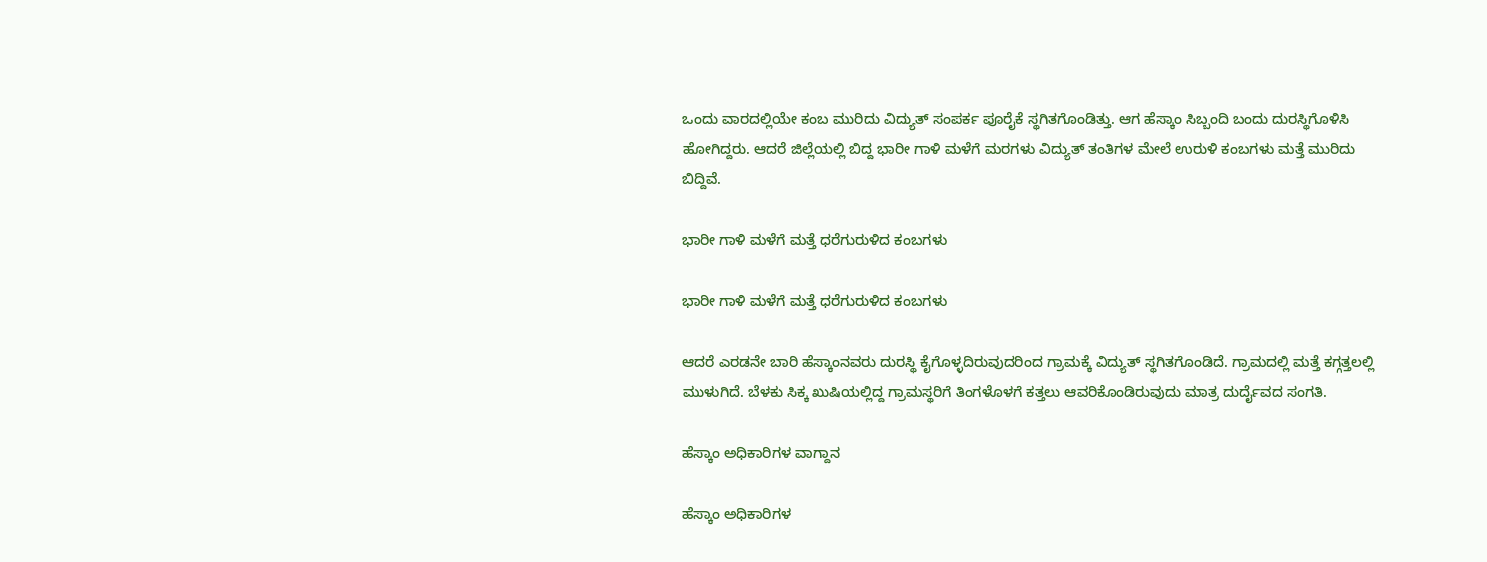ಒಂದು ವಾರದಲ್ಲಿಯೇ ಕಂಬ ಮುರಿದು ವಿದ್ಯುತ್ ಸಂಪರ್ಕ ಪೂರೈಕೆ ಸ್ಥಗಿತಗೊಂಡಿತ್ತು. ಆಗ ಹೆಸ್ಕಾಂ ಸಿಬ್ಬಂದಿ ಬಂದು ದುರಸ್ಥಿಗೊಳಿಸಿ ಹೋಗಿದ್ದರು. ಆದರೆ ಜಿಲ್ಲೆಯಲ್ಲಿ ಬಿದ್ದ ಭಾರೀ ಗಾಳಿ ಮಳೆಗೆ ಮರಗಳು ವಿದ್ಯುತ್ ತಂತಿಗಳ ಮೇಲೆ ಉರುಳಿ ಕಂಬಗಳು ಮತ್ತೆ ಮುರಿದು ಬಿದ್ದಿವೆ.

ಭಾರೀ ಗಾಳಿ ಮಳೆಗೆ ಮತ್ತೆ ಧರೆಗುರುಳಿದ ಕಂಬಗಳು

ಭಾರೀ ಗಾಳಿ ಮಳೆಗೆ ಮತ್ತೆ ಧರೆಗುರುಳಿದ ಕಂಬಗಳು

ಆದರೆ ಎರಡನೇ ಬಾರಿ ಹೆಸ್ಕಾಂನವರು ದುರಸ್ಥಿ ಕೈಗೊಳ್ಳದಿರುವುದರಿಂದ ಗ್ರಾಮಕ್ಕೆ ವಿದ್ಯುತ್ ಸ್ಥಗಿತಗೊಂಡಿದೆ. ಗ್ರಾಮದಲ್ಲಿ ಮತ್ತೆ ಕಗ್ಗತ್ತಲಲ್ಲಿ ಮುಳುಗಿದೆ. ಬೆಳಕು ಸಿಕ್ಕ ಖುಷಿಯಲ್ಲಿದ್ದ ಗ್ರಾಮಸ್ಥರಿಗೆ ತಿಂಗಳೊಳಗೆ ಕತ್ತಲು ಆವರಿಕೊಂಡಿರುವುದು ಮಾತ್ರ ದುರ್ದೈವದ ಸಂಗತಿ.

ಹೆಸ್ಕಾಂ ಅಧಿಕಾರಿಗಳ ವಾಗ್ದಾನ

ಹೆಸ್ಕಾಂ ಅಧಿಕಾರಿಗಳ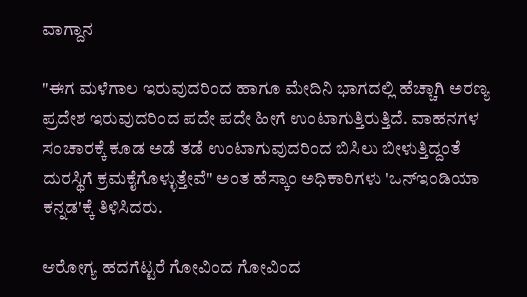ವಾಗ್ದಾನ

"ಈಗ ಮಳೆಗಾಲ ಇರುವುದರಿಂದ ಹಾಗೂ ಮೇದಿನಿ ಭಾಗದಲ್ಲಿ ಹೆಚ್ಚಾಗಿ ಅರಣ್ಯ ಪ್ರದೇಶ ಇರುವುದರಿಂದ ಪದೇ ಪದೇ ಹೀಗೆ ಉಂಟಾಗುತ್ತಿರುತ್ತಿದೆ. ವಾಹನಗಳ ಸಂಚಾರಕ್ಕೆ ಕೂಡ ಅಡೆ ತಡೆ ಉಂಟಾಗುವುದರಿಂದ ಬಿಸಿಲು ಬೀಳುತ್ತಿದ್ದಂತೆ ದುರಸ್ಥಿಗೆ ಕ್ರಮಕೈಗೊಳ್ಳುತ್ತೇವೆ" ಅಂತ ಹೆಸ್ಕಾಂ ಅಧಿಕಾರಿಗಳು 'ಒನ್ಇಂಡಿಯಾ ಕನ್ನಡ'ಕ್ಕೆ ತಿಳಿಸಿದರು.

ಆರೋಗ್ಯ ಹದಗೆಟ್ಟರೆ ಗೋವಿಂದ ಗೋವಿಂದ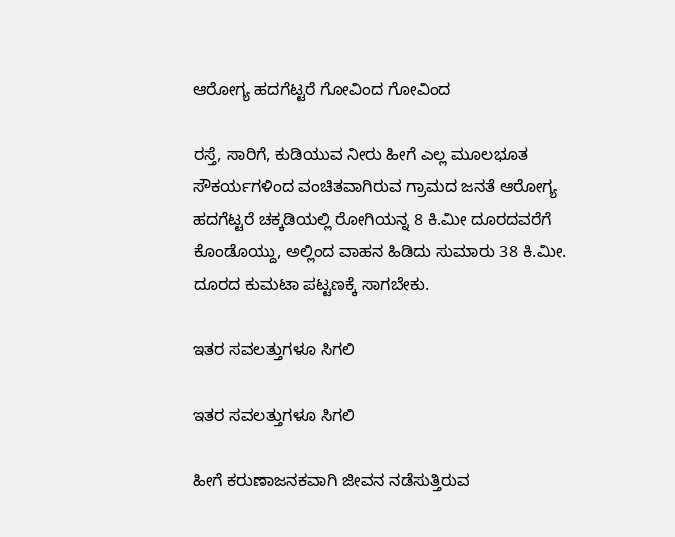ಆರೋಗ್ಯ ಹದಗೆಟ್ಟರೆ ಗೋವಿಂದ ಗೋವಿಂದ

ರಸ್ತೆ, ಸಾರಿಗೆ, ಕುಡಿಯುವ ನೀರು ಹೀಗೆ ಎಲ್ಲ ಮೂಲಭೂತ ಸೌಕರ್ಯಗಳಿಂದ ವಂಚಿತವಾಗಿರುವ ಗ್ರಾಮದ ಜನತೆ ಆರೋಗ್ಯ ಹದಗೆಟ್ಟರೆ ಚಕ್ಕಡಿಯಲ್ಲಿ ರೋಗಿಯನ್ನ 8 ಕಿ.ಮೀ ದೂರದವರೆಗೆ ಕೊಂಡೊಯ್ದು, ಅಲ್ಲಿಂದ ವಾಹನ ಹಿಡಿದು ಸುಮಾರು 38 ಕಿ.ಮೀ. ದೂರದ ಕುಮಟಾ ಪಟ್ಟಣಕ್ಕೆ ಸಾಗಬೇಕು.

ಇತರ ಸವಲತ್ತುಗಳೂ ಸಿಗಲಿ

ಇತರ ಸವಲತ್ತುಗಳೂ ಸಿಗಲಿ

ಹೀಗೆ ಕರುಣಾಜನಕವಾಗಿ ಜೀವನ ನಡೆಸುತ್ತಿರುವ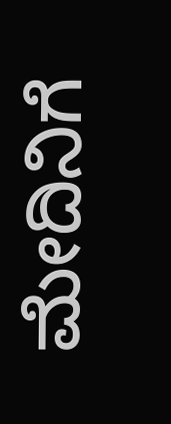ಮೇದಿನಿಗೆ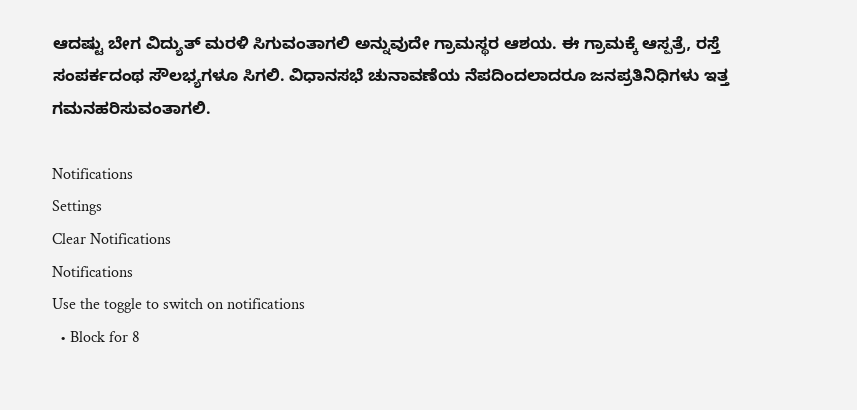ಆದಷ್ಟು ಬೇಗ ವಿದ್ಯುತ್ ಮರಳಿ ಸಿಗುವಂತಾಗಲಿ ಅನ್ನುವುದೇ ಗ್ರಾಮಸ್ಥರ ಆಶಯ. ಈ ಗ್ರಾಮಕ್ಕೆ ಆಸ್ಪತ್ರೆ, ರಸ್ತೆ ಸಂಪರ್ಕದಂಥ ಸೌಲಭ್ಯಗಳೂ ಸಿಗಲಿ. ವಿಧಾನಸಭೆ ಚುನಾವಣೆಯ ನೆಪದಿಂದಲಾದರೂ ಜನಪ್ರತಿನಿಧಿಗಳು ಇತ್ತ ಗಮನಹರಿಸುವಂತಾಗಲಿ.

Notifications
Settings
Clear Notifications
Notifications
Use the toggle to switch on notifications
  • Block for 8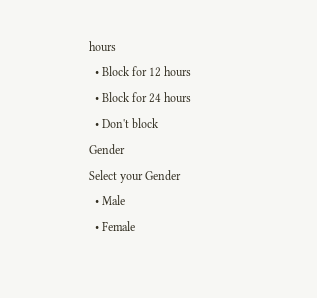hours
  • Block for 12 hours
  • Block for 24 hours
  • Don't block
Gender
Select your Gender
  • Male
  • Female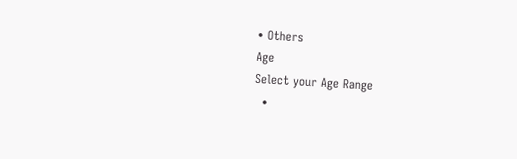• Others
Age
Select your Age Range
  •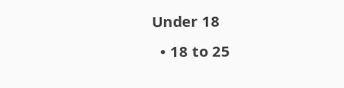Under 18
  • 18 to 25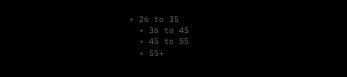• 26 to 35
  • 36 to 45
  • 45 to 55
  • 55+